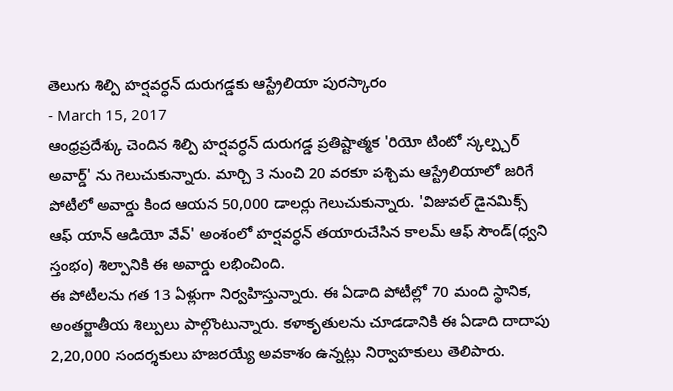తెలుగు శిల్పి హర్షవర్ధన్ దురుగడ్డకు ఆస్ట్రేలియా పురస్కారం
- March 15, 2017
ఆంధ్రప్రదేశ్కు చెందిన శిల్పి హర్షవర్ధన్ దురుగడ్డ ప్రతిష్టాత్మక 'రియో టింటో స్కల్ప్చర్ అవార్డ్' ను గెలుచుకున్నారు. మార్చి 3 నుంచి 20 వరకూ పశ్చిమ ఆస్ట్రేలియాలో జరిగే పోటీలో అవార్డు కింద ఆయన 50,000 డాలర్లు గెలుచుకున్నారు. 'విజువల్ డైనమిక్స్ ఆఫ్ యాన్ ఆడియో వేవ్' అంశంలో హర్షవర్ధన్ తయారుచేసిన కాలమ్ ఆఫ్ సౌండ్(ధ్వని స్తంభం) శిల్పానికి ఈ అవార్డు లభించింది.
ఈ పోటీలను గత 13 ఏళ్లుగా నిర్వహిస్తున్నారు. ఈ ఏడాది పోటీల్లో 70 మంది స్థానిక, అంతర్జాతీయ శిల్పులు పాల్గొంటున్నారు. కళాకృతులను చూడడానికి ఈ ఏడాది దాదాపు 2,20,000 సందర్శకులు హజరయ్యే అవకాశం ఉన్నట్లు నిర్వాహకులు తెలిపారు.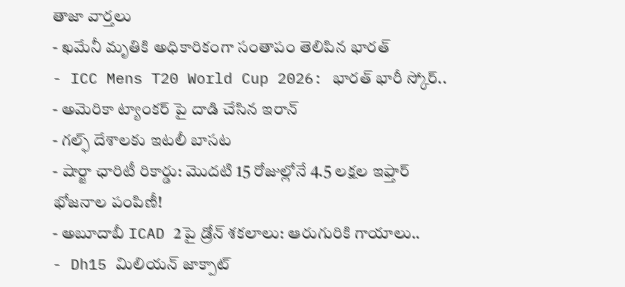తాజా వార్తలు
- ఖమేనీ మృతికి అధికారికంగా సంతాపం తెలిపిన భారత్
- ICC Mens T20 World Cup 2026: భారత్ భారీ స్కోర్..
- అమెరికా ట్యాంకర్ పై దాడి చేసిన ఇరాన్
- గల్ఫ్ దేశాలకు ఇటలీ బాసట
- షార్జా ఛారిటీ రికార్డు: మొదటి 15 రోజుల్లోనే 4.5 లక్షల ఇఫ్తార్ భోజనాల పంపిణీ!
- అబూదాబీ ICAD 2పై డ్రోన్ శకలాలు: ఆరుగురికి గాయాలు..
- Dh15 మిలియన్ జాక్పాట్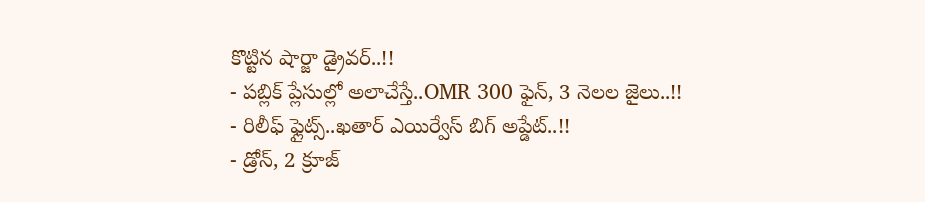కొట్టిన షార్జా డ్రైవర్..!!
- పబ్లిక్ ప్లేసుల్లో అలాచేస్తే..OMR 300 ఫైన్, 3 నెలల జైలు..!!
- రిలీఫ్ ఫ్లైట్స్..ఖతార్ ఎయిర్వేస్ బిగ్ అప్డేట్..!!
- డ్రోన్, 2 క్రూజ్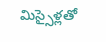మిస్సైళ్లతో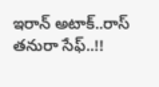ఇరాన్ అటాక్..రాస్ తనురా సేఫ్..!!